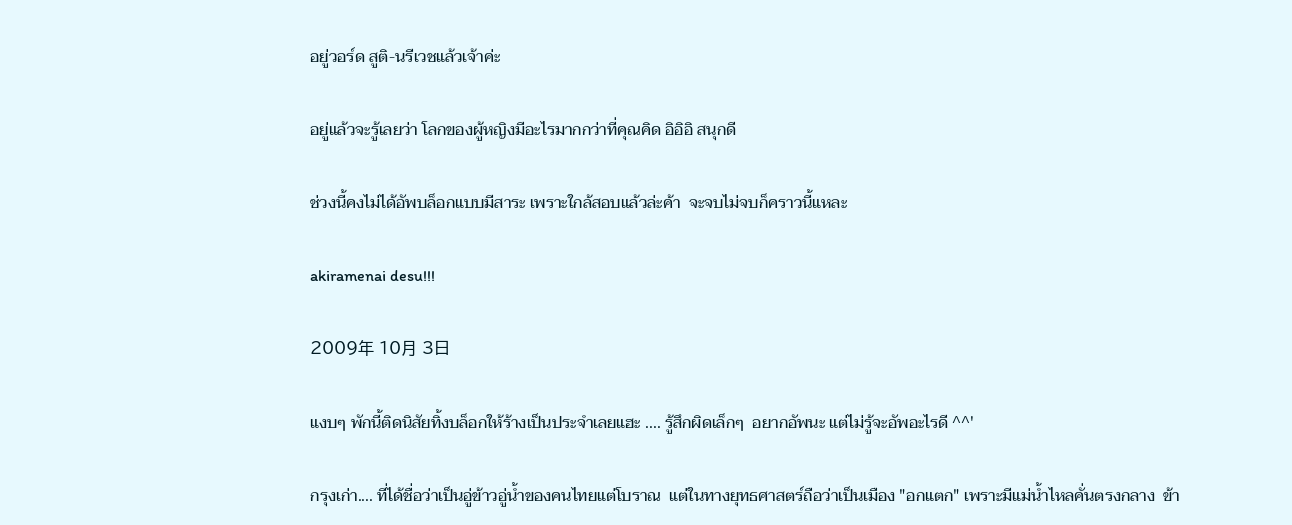อยู่วอร์ด สูติ-นรีเวชแล้วเจ้าค่ะ

อยู่แล้วจะรู้เลยว่า โลกของผู้หญิงมีอะไรมากกว่าที่คุณคิด อิอิอิ สนุกดี

ช่วงนี้คงไม่ได้อัพบล็อกแบบมีสาระ เพราะใกล้สอบแล้วล่ะค้า  จะจบไม่จบก็คราวนี้แหละ

akiramenai desu!!!

2009年 10月 3日

แงบๆ พักนี้ติดนิสัยทิ้งบล็อกให้ร้างเป็นประจำเลยแฮะ .... รู้สึกผิดเล็กๆ  อยากอัพนะ แต่ไม่รู้จะอัพอะไรดี ^^'

กรุงเก่า.... ที่ได้ชื่อว่าเป็นอู่ข้าวอู่น้ำของคนไทยแต่โบราณ  แต่ในทางยุทธศาสตร์ถือว่าเป็นเมือง "อกแตก" เพราะมีแม่น้ำไหลคั่นตรงกลาง  ข้า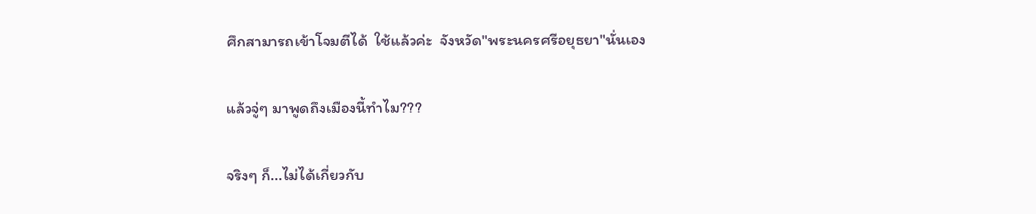ศึกสามารถเข้าโจมตีได้  ใช้แล้วค่ะ  จังหวัด"พระนครศรีอยุธยา"นั่นเอง

แล้วจู่ๆ มาพูดถึงเมืองนี้ทำไม???

จริงๆ ก็...ไม่ได้เกี่ยวกับ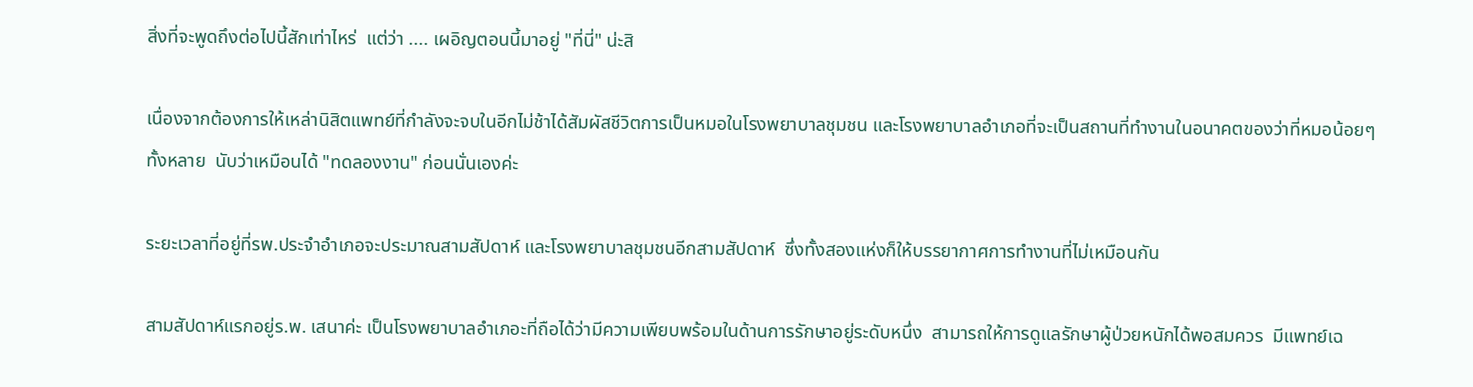สิ่งที่จะพูดถึงต่อไปนี้สักเท่าไหร่  แต่ว่า .... เผอิญตอนนี้มาอยู่ "ที่นี่" น่ะสิ

เนื่องจากต้องการให้เหล่านิสิตแพทย์ที่กำลังจะจบในอีกไม่ช้าได้สัมผัสชีวิตการเป็นหมอในโรงพยาบาลชุมชน และโรงพยาบาลอำเภอที่จะเป็นสถานที่ทำงานในอนาคตของว่าที่หมอน้อยๆ ทั้งหลาย  นับว่าเหมือนได้ "ทดลองงาน" ก่อนนั่นเองค่ะ

ระยะเวลาที่อยู่ที่รพ.ประจำอำเภอจะประมาณสามสัปดาห์ และโรงพยาบาลชุมชนอีกสามสัปดาห์  ซึ่งทั้งสองแห่งก็ให้บรรยากาศการทำงานที่ไม่เหมือนกัน

สามสัปดาห์แรกอยู่ร.พ. เสนาค่ะ เป็นโรงพยาบาลอำเภอะที่ถือได้ว่ามีความเพียบพร้อมในด้านการรักษาอยู่ระดับหนึ่ง  สามารถให้การดูแลรักษาผู้ป่วยหนักได้พอสมควร  มีแพทย์เฉ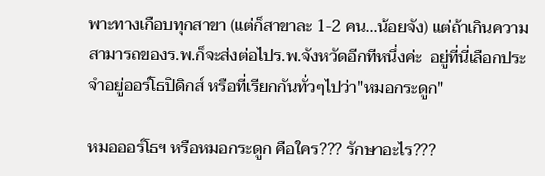พาะทางเกือบทุกสาขา (แต่ก็สาขาละ 1-2 คน...น้อยจัง) แต่ถ้าเกินความสามารถของร.พ.ก็จะส่งต่อไปร.พ.จังหวัดอีกทีหนึ่งค่ะ  อยู่ที่นี่เลือกประจำอยู่ออร์โธปิดิกส์ หรือที่เรียกกันทั่วๆไปว่า"หมอกระดูก"

หมอออร์โธฯ หรือหมอกระดูก คือใคร??? รักษาอะไร???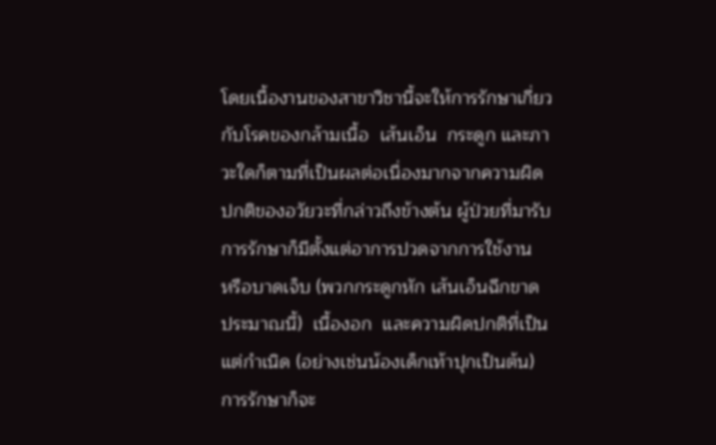โดยเนื้องานของสาขาวิชานี้จะให้การรักษาเกี่ยวกับโรคของกล้ามเนื้อ  เส้นเอ็น  กระดูก และภาวะใดก็ตามที่เป็นผลต่อเนื่องมากจากความผิดปกติของอวัยวะที่กล่าวถึงข้างต้น ผู้ป่วยที่มารับการรักษาก็มีตั้งแต่อาการปวดจากการใช้งาน  หรือบาดเจ็บ (พวกกระดูกหัก เส้นเอ็นฉีกขาด ประมาณนี้)  เนื้องอก  และความผิดปกติที่เป็นแต่กำเนิด (อย่างเช่นน้องเด็กเท้าปุกเป็นต้น) การรักษาก็จะ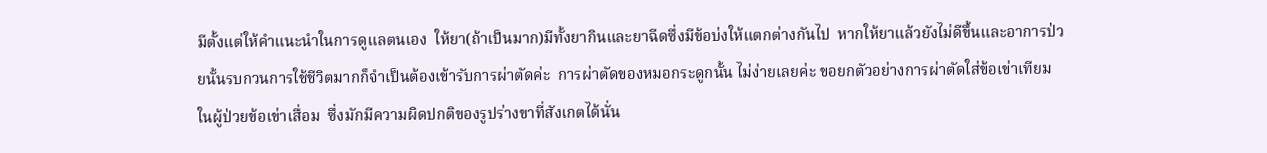มีตั้งแต่ให้คำแนะนำในการดูแลตนเอง  ให้ยา(ถ้าเป็นมาก)มีทั้งยากินและยาฉีดซึ่งมีข้อบ่งให้แตกต่างกันไป  หากให้ยาแล้วยังไม่ดีขึ้นและอาการป่วยนั้นรบกวนการใช้ชีวิตมากก็จำเป็นต้องเข้ารับการผ่าตัดค่ะ  การผ่าตัดของหมอกระดูกนั้น ไม่ง่ายเลยค่ะ ขอยกตัวอย่างการผ่าตัดใส่ข้อเข่าเทียมในผู้ป่วยข้อเข่าเสื่อม  ซึ่งมักมีความผิดปกติของรูปร่างขาที่สังเกตได้นั่น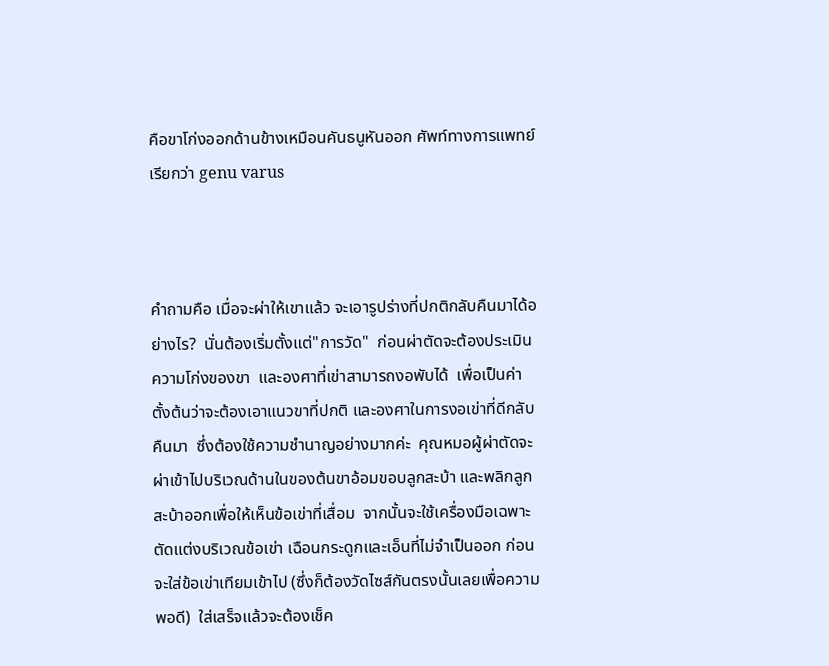คือขาโก่งออกด้านข้างเหมือนคันธนูหันออก ศัพท์ทางการแพทย์เรียกว่า genu varus



คำถามคือ เมื่อจะผ่าให้เขาแล้ว จะเอารูปร่างที่ปกติกลับคืนมาได้อย่างไร?  นั่นต้องเริ่มตั้งแต่"การวัด"  ก่อนผ่าตัดจะต้องประเมินความโก่งของขา  และองศาที่เข่าสามารถงอพับได้  เพื่อเป็นค่าตั้งต้นว่าจะต้องเอาแนวขาที่ปกติ และองศาในการงอเข่าที่ดีกลับคืนมา  ซึ่งต้องใช้ความชำนาญอย่างมากค่ะ  คุณหมอผู้ผ่าตัดจะผ่าเข้าไปบริเวณด้านในของต้นขาอ้อมขอบลูกสะบ้า และพลิกลูกสะบ้าออกเพื่อให้เห็นข้อเข่าที่เสื่อม  จากนั้นจะใช้เครื่องมือเฉพาะตัดแต่งบริเวณข้อเข่า เฉือนกระดูกและเอ็นที่ไม่จำเป็นออก ก่อนจะใส่ข้อเข่าเทียมเข้าไป (ซึ่งก็ต้องวัดไซส์กันตรงนั้นเลยเพื่อความพอดี)  ใส่เสร็จแล้วจะต้องเช็ค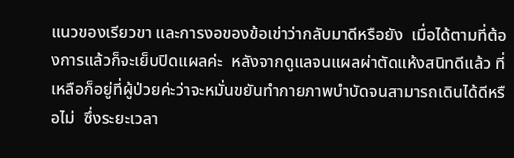แนวของเรียวขา และการงอของข้อเข่าว่ากลับมาดีหรือยัง  เมื่อได้ตามที่ต้องการแล้วก็จะเย็บปิดแผลค่ะ  หลังจากดูแลจนแผลผ่าตัดแห้งสนิทดีแล้ว ที่เหลือก็อยู่ที่ผู้ป่วยค่ะว่าจะหมั่นขยันทำกายภาพบำบัดจนสามารถเดินได้ดีหรือไม่  ซึ่งระยะเวลา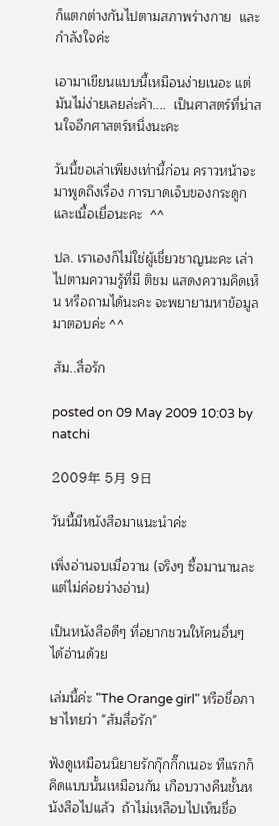ก็แตกต่างกันไปตามสภาพร่างกาย  และกำลังใจค่ะ

เอามาเขียนแบบนี้เหมือนง่ายเนอะ แต่มันไม่ง่ายเลยล่ะค้า....  เป็นศาสตร์ที่น่าสนใจอีกศาสตร์หนึ่งนะคะ

วันนี้ขอเล่าเพียงเท่านี้ก่อน คราวหน้าจะมาพูดถึงเรื่อง การบาดเจ็บของกระดูกและเนื้อเยื่อนะคะ  ^^

ปล. เราเองก็ไม่ใช่ผู้เชี่ยวชาญนะคะ เล่าไปตามความรู้ที่มี ติชม แสดงความคิดเห็น หรือถามได้นะคะ จะพยายามหาข้อมูลมาตอบค่ะ ^^

ส้ม..สื่อรัก

posted on 09 May 2009 10:03 by natchi

2009年 5月 9日

วันนี้มีหนังสือมาแนะนำค่ะ

เพิ่งอ่านจบเมื่อวาน (จริงๆ ซื้อมานานละ แต่ไม่ค่อยว่างอ่าน)

เป็นหนังสือดีๆ ที่อยากชวนให้คนอื่นๆ ได้อ่านด้วย

เล่มนี้ค่ะ "The Orange girl" หรือชื่อภาษาไทยว่า "ส้มสื่อรัก"

ฟังดูเหมือนนิยายรักกุ๊กกิ๊กเนอะ ทีแรกก็คิดแบบนั้นเหมือนกัน เกือบวางคืนชั้นหนังสือไปแล้ว  ถ้าไม่เหลือบไปเห็นชื่อ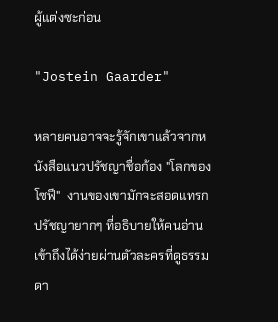ผู้แต่งซะก่อน

"Jostein Gaarder"

หลายคนอาจจะรู้จักเขาแล้วจากหนังสือแนวปรัชญาชื่อก้อง "โลกของโซฟี"  งานของเขามักจะสอดแทรกปรัชญายากๆ ที่อธิบายให้คนอ่านเข้าถึงได้ง่ายผ่านตัวละครที่ดูธรรมดา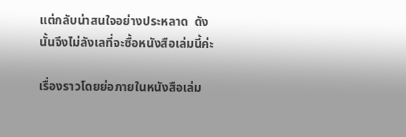แต่กลับน่าสนใจอย่างประหลาด  ดังนั้นจึงไม่ลังเลที่จะซื้อหนังสือเล่มนี้ค่ะ

เรื่องราวโดยย่อภายในหนังสือเล่ม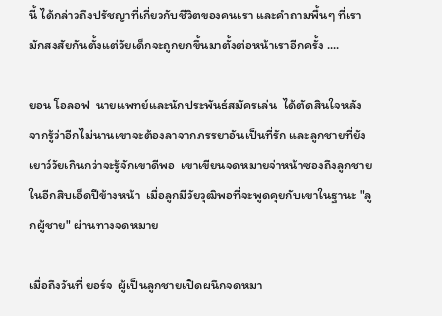นี้ ได้กล่าวถึงปรัชญาที่เกี่ยวกับชีวิตของคนเรา และคำถามพื้นๆ ที่เรามักสงสัยกันตั้งแต่วัยเด็กจะถูกยกขึ้นมาตั้งต่อหน้าเราอีกครั้ง ....

ยอน โอลอฟ  นายแพทย์และนักประพันธ์สมัครเล่น  ได้ตัดสินใจหลังจากรู้ว่าอีกไม่นานเขาจะต้องลาจากภรรยาอันเป็นที่รัก และลูกชายที่ยังเยาว์วัยเกินกว่าจะรู้จักเขาดีพอ  เขาเขียนจดหมายจ่าหน้าซองถึงลูกชายในอีกสิบเอ็ดปีข้างหน้า  เมื่อลูกมีวัยวุฒิพอที่จะพูดคุยกับเขาในฐานะ "ลูกผู้ชาย" ผ่านทางจดหมาย

เมื่อถึงวันที่ ยอร์จ  ผู้เป็นลูกชายเปิดผนึกจดหมา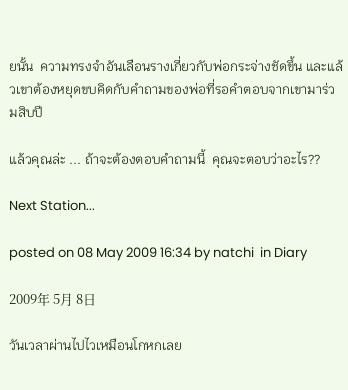ยนั้น  ความทรงจำอันเลือนรางเกี่ยวกับพ่อกระจ่างชัดขึ้น และแล้วเขาต้องหยุดขบคิดกับคำถามของพ่อที่รอคำตอบจากเขามาร่วมสิบปี

แล้วคุณล่ะ ... ถ้าจะต้องตอบคำถามนี้  คุณจะตอบว่าอะไร??

Next Station...

posted on 08 May 2009 16:34 by natchi  in Diary

2009年 5月 8日

วันเวลาผ่านไปไวเหมือนโกหกเลย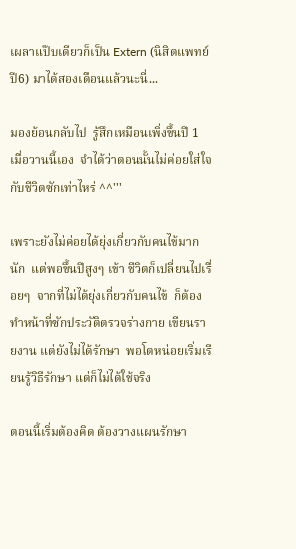เผลาแป๊บเดียวก็เป็น Extern (นิสิตแพทย์ปี6) มาได้สองเดือนแล้วนะนี่...

มองย้อนกลับไป  รู้สึกเหมือนเพิ่งขึ้นปี 1 เมื่อวานนี้เอง  จำได้ว่าตอนนั้นไม่ค่อยใส่ใจกับชีวิตซักเท่าไหร่ ^^'''

เพราะยังไม่ค่อยได้ยุ่งเกี่ยวกับคนไข้มากนัก  แต่พอขึ้นปีสูงๆ เข้า ชีวิตก็เปลี่ยนไปเรื่อยๆ  จากที่ไม่ได้ยุ่งเกี่ยวกับคนไข้  ก็ต้องทำหน้าที่ซักประวัติตรวจร่างกาย เขียนรายงาน แต่ยังไม่ได้รักษา  พอโตหน่อยเริ่มเรียนรู้วิธีรักษา แต่ก็ไม่ได้ใช้จริง

ตอนนี้เริ่มต้องคิด ต้องวางแผนรักษา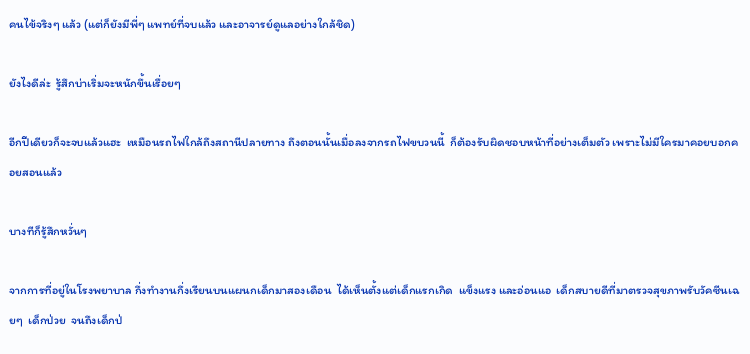คนไข้จริงๆ แล้ว (แต่ก็ยังมีพี่ๆ แพทย์ที่จบแล้ว และอาจารย์ดูแลอย่างใกล้ชิด)

ยังไงดีล่ะ  รู้สึกบ่าเริ่มจะหนักขึ้นเรื่อยๆ

อีกปีเดียวก็จะจบแล้วแฮะ  เหมือนรถไฟใกล้ถึงสถานีปลายทาง ถึงตอนนั้นเมื่อลงจากรถไฟขบวนนี้  ก็ต้องรับผิดชอบหน้าที่อย่างเต็มตัว เพราะไม่มีใครมาคอยบอกคอยสอนแล้ว

บางทีก็รู้สึกหวั่นๆ

จากการที่อยู่ในโรงพยาบาล กึ่งทำงานกึ่งเรียนบนแผนกเด็กมาสองเดือน  ได้เห็นตั้งแต่เด็กแรกเกิด  แข็งแรง และอ่อนแอ  เด็กสบายดีที่มาตรวจสุขภาพรับวัคซีนเฉยๆ  เด็กป่วย  จนถึงเด็กป่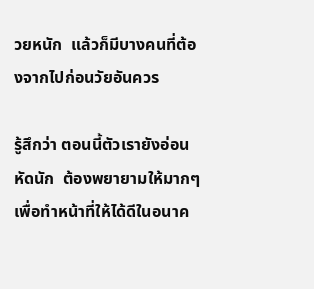วยหนัก  แล้วก็มีบางคนที่ต้องจากไปก่อนวัยอันควร

รู้สึกว่า ตอนนี้ตัวเรายังอ่อนหัดนัก  ต้องพยายามให้มากๆ เพื่อทำหน้าที่ให้ได้ดีในอนาค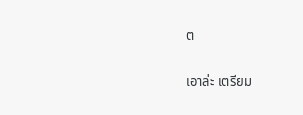ต

เอาล่ะ เตรียม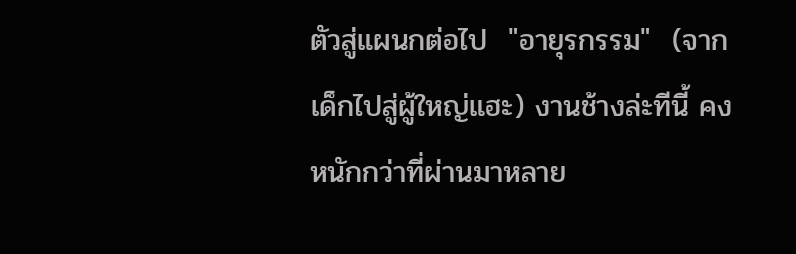ตัวสู่แผนกต่อไป  "อายุรกรรม"  (จากเด็กไปสู่ผู้ใหญ่แฮะ) งานช้างล่ะทีนี้ คงหนักกว่าที่ผ่านมาหลาย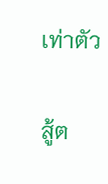เท่าตัว

สู้ต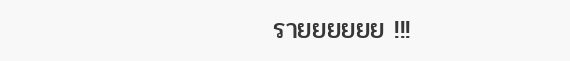รายยยยยย !!!